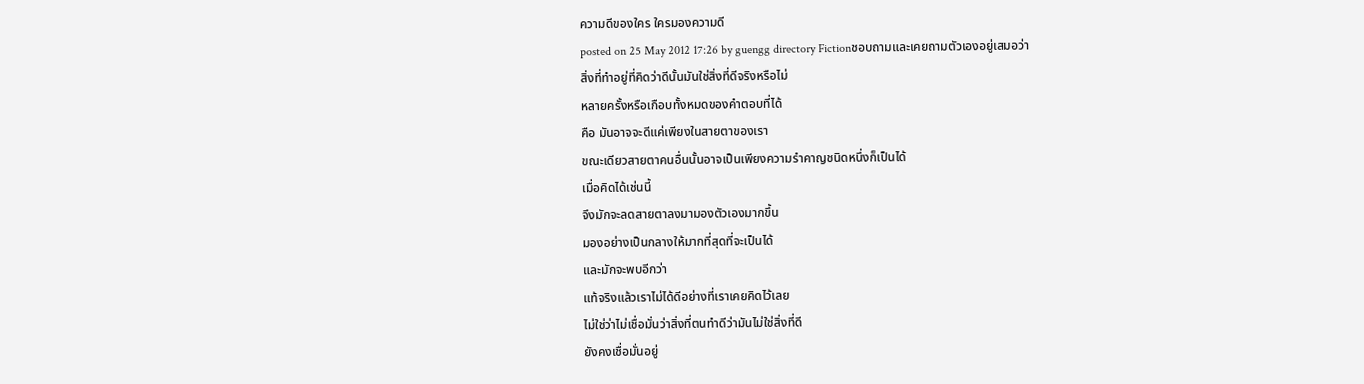ความดีของใคร ใครมองความดี
posted on 25 May 2012 17:26 by guengg directory Fictionชอบถามและเคยถามตัวเองอยู่เสมอว่า
สิ่งที่ทำอยู่ที่คิดว่าดีนั้นมันใช่สิ่งที่ดีจริงหรือไม่
หลายครั้งหรือเกือบทั้งหมดของคำตอบที่ได้
คือ มันอาจจะดีแค่เพียงในสายตาของเรา
ขณะเดียวสายตาคนอื่นนั้นอาจเป็นเพียงความรำคาญชนิดหนึ่งก็เป็นได้
เมื่อคิดได้เช่นนี้
จึงมักจะลดสายตาลงมามองตัวเองมากขึ้น
มองอย่างเป็นกลางให้มากที่สุดที่จะเป็นได้
และมักจะพบอีกว่า
แท้จริงแล้วเราไม่ได้ดีอย่างที่เราเคยคิดไว้เลย
ไม่ใช่ว่าไม่เชื่อมั่นว่าสิ่งที่ตนทำดีว่ามันไม่ใช่สิ่งที่ดี
ยังคงเชื่อมั่นอยู่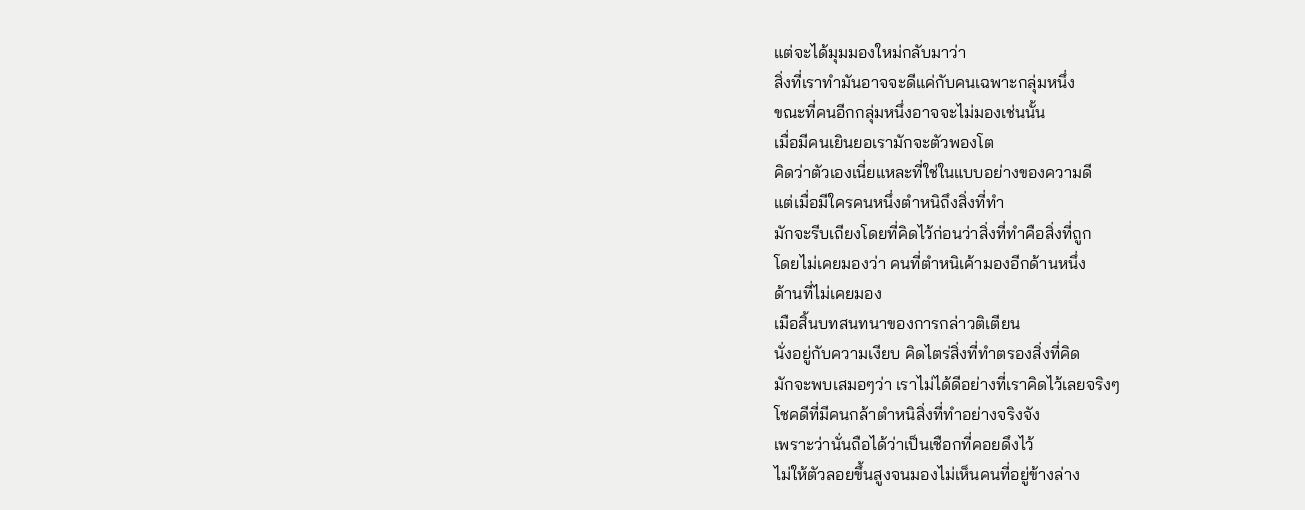แต่จะได้มุมมองใหม่กลับมาว่า
สิ่งที่เราทำมันอาจจะดีแค่กับคนเฉพาะกลุ่มหนึ่ง
ขณะที่คนอีกกลุ่มหนึ่งอาจจะไม่มองเช่นนั้น
เมื่อมีคนเยินยอเรามักจะตัวพองโต
คิดว่าตัวเองเนี่ยแหละที่ใช่ในแบบอย่างของความดี
แต่เมื่อมีใครคนหนึ่งตำหนิถึงสิ่งที่ทำ
มักจะรีบเถียงโดยที่คิดไว้ก่อนว่าสิ่งที่ทำคือสิ่งที่ถูก
โดยไม่เคยมองว่า คนที่ตำหนิเค้ามองอีกด้านหนึ่ง
ด้านที่ไม่เคยมอง
เมือสิ้นบทสนทนาของการกล่าวติเตียน
นั่งอยู่กับความเงียบ คิดไตร่สิ่งที่ทำตรองสิ่งที่คิด
มักจะพบเสมอๆว่า เราไม่ได้ดีอย่างที่เราคิดไว้เลยจริงๆ
โชคดีที่มีคนกล้าตำหนิสิ่งที่ทำอย่างจริงจัง
เพราะว่านั่นถือได้ว่าเป็นเชือกที่คอยดึงไว้
ไม่ให้ตัวลอยขึ้นสูงจนมองไม่เห็นคนที่อยู่ข้างล่าง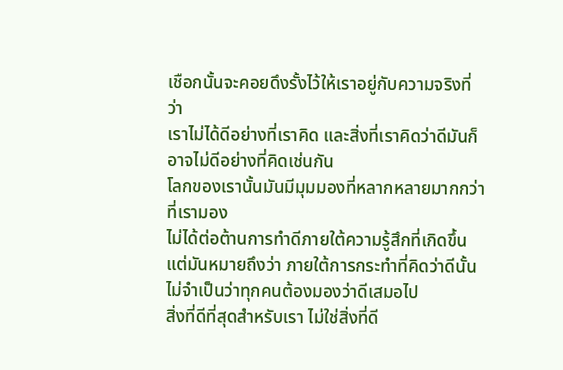เชือกนั้นจะคอยดึงรั้งไว้ให้เราอยู่กับความจริงที่ว่า
เราไม่ได้ดีอย่างที่เราคิด และสิ่งที่เราคิดว่าดีมันก็อาจไม่ดีอย่างที่คิดเช่นกัน
โลกของเรานั้นมันมีมุมมองที่หลากหลายมากกว่าที่เรามอง
ไม่ได้ต่อต้านการทำดีภายใต้ความรู้สึกที่เกิดขึ้น
แต่มันหมายถึงว่า ภายใต้การกระทำที่คิดว่าดีนั้น
ไม่จำเป็นว่าทุกคนต้องมองว่าดีเสมอไป
สิ่งที่ดีที่สุดสำหรับเรา ไม่ใช่สิ่งที่ดี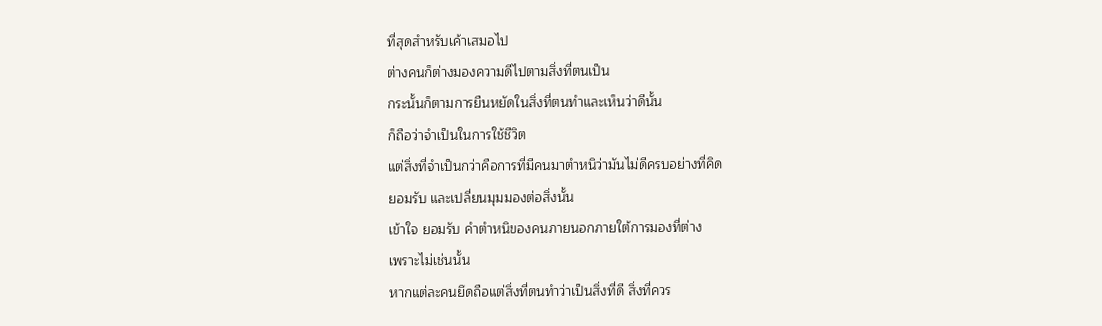ที่สุดสำหรับเค้าเสมอไป
ต่างคนก็ต่างมองความดีไปตามสิ่งที่ตนเป็น
กระนั้นก็ตามการยืนหยัดในสิ่งที่ตนทำและเห็นว่าดีนั้น
ก็ถือว่าจำเป็นในการใช้ชีวิต
แต่สิ่งที่จำเป็นกว่าคือการที่มีคนมาตำหนิว่ามันไม่ดีครบอย่างที่คิด
ยอมรับ และเปลี่ยนมุมมองต่อสิ่งนั้น
เข้าใจ ยอมรับ คำตำหนิของคนภายนอกภายใต้การมองที่ต่าง
เพราะไม่เช่นนั้น
หากแต่ละคนยึดถือแต่สิ่งที่ตนทำว่าเป็นสิ่งที่ดี สิ่งที่ควร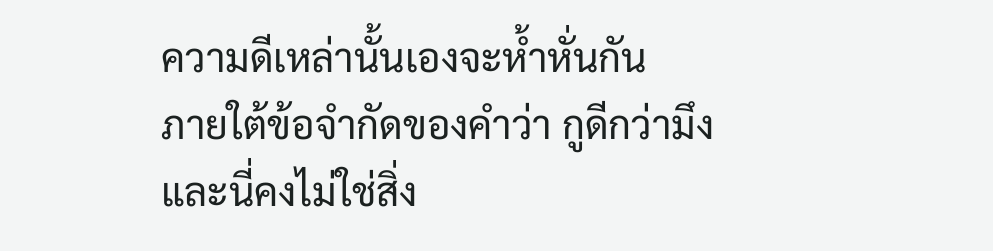ความดีเหล่านั้นเองจะห้ำหั่นกัน
ภายใต้ข้อจำกัดของคำว่า กูดีกว่ามึง
และนี่คงไม่ใช่สิ่ง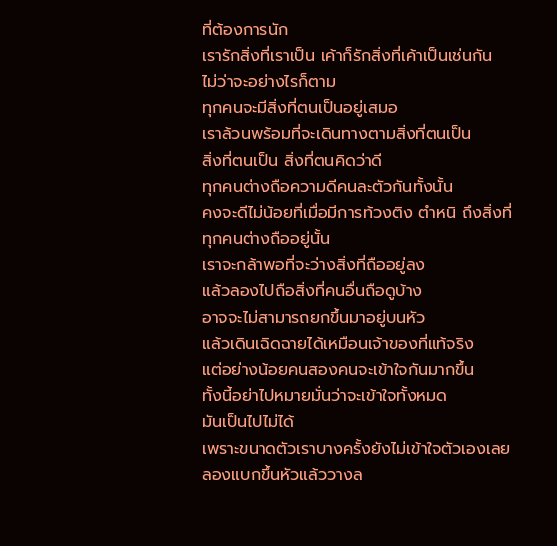ที่ต้องการนัก
เรารักสิ่งที่เราเป็น เค้าก็รักสิ่งที่เค้าเป็นเช่นกัน
ไม่ว่าจะอย่างไรก็ตาม
ทุกคนจะมีสิ่งที่ตนเป็นอยู่เสมอ
เราล้วนพร้อมที่จะเดินทางตามสิ่งที่ตนเป็น
สิ่งที่ตนเป็น สิ่งที่ตนคิดว่าดี
ทุกคนต่างถือความดีคนละตัวกันทั้งนั้น
คงจะดีไม่น้อยที่เมื่อมีการท้วงติง ตำหนิ ถึงสิ่งที่ทุกคนต่างถืออยู่นั้น
เราจะกล้าพอที่จะว่างสิ่งที่ถืออยู่ลง
แล้วลองไปถือสิ่งที่คนอื่นถือดูบ้าง
อาจจะไม่สามารถยกขึ้นมาอยู่บนหัว
แล้วเดินเฉิดฉายได้เหมือนเจ้าของที่แท้จริง
แต่อย่างน้อยคนสองคนจะเข้าใจกันมากขึ้น
ทั้งนี้อย่าไปหมายมั่นว่าจะเข้าใจทั้งหมด
มันเป็นไปไม่ได้
เพราะขนาดตัวเราบางครั้งยังไม่เข้าใจตัวเองเลย
ลองแบกขึ้นหัวแล้ววางล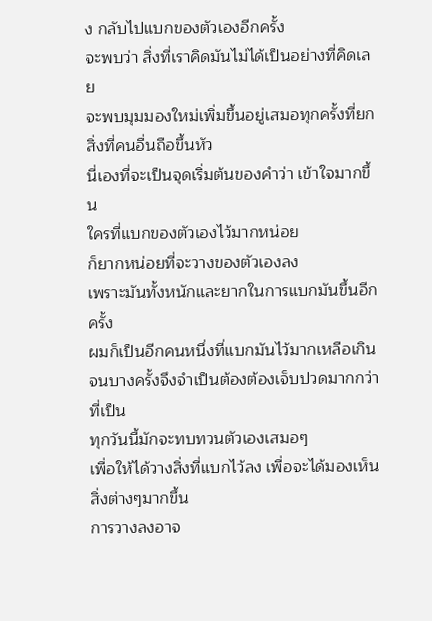ง กลับไปแบกของตัวเองอีกครั้ง
จะพบว่า สิ่งที่เราคิดมันไม่ได้เป็นอย่างที่คิดเลย
จะพบมุมมองใหม่เพิ่มขึ้นอยู่เสมอทุกครั้งที่ยกสิ่งที่คนอื่นถือขึ้นหัว
นี่เองที่จะเป็นจุดเริ่มต้นของคำว่า เข้าใจมากขึ้น
ใครที่แบกของตัวเองไว้มากหน่อย
ก็ยากหน่อยที่จะวางของตัวเองลง
เพราะมันทั้งหนักและยากในการแบกมันขึ้นอีกครั้ง
ผมก็เป็นอีกคนหนึ่งที่แบกมันไว้มากเหลือเกิน
จนบางครั้งจึงจำเป็นต้องต้องเจ็บปวดมากกว่าที่เป็น
ทุกวันนี้มักจะทบทวนตัวเองเสมอๆ
เพื่อให้ได้วางสิ่งที่แบกไว้ลง เพื่อจะได้มองเห็นสิ่งต่างๆมากขึ้น
การวางลงอาจ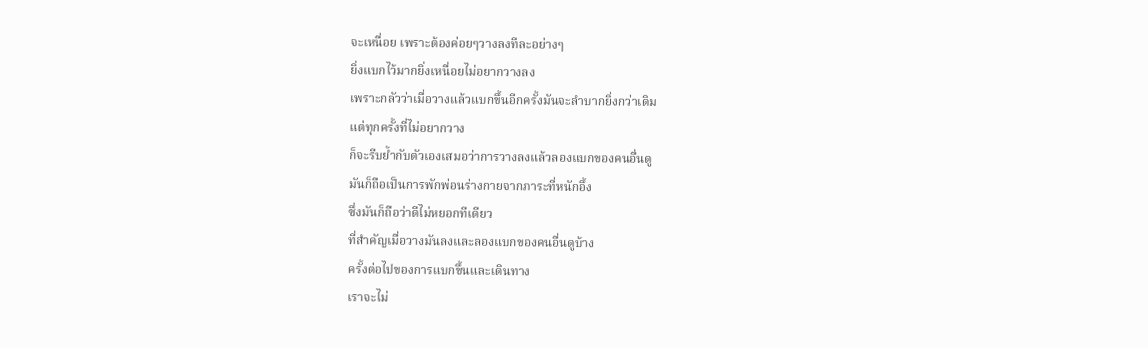จะเหนื่อย เพราะต้องค่อยๆวางลงทีละอย่างๆ
ยิ่งแบกไว้มากยิ่งเหนื่อยไม่อยากวางลง
เพราะกลัวว่าเมื่อวางแล้วแบกขึ้นอีกครั้งมันจะลำบากยิ่งกว่าเดิม
แต่ทุกครั้งที่ไม่อยากวาง
ก็จะรีบย้ำกับตัวเองเสมอว่าการวางลงแล้วลองแบกของคนอื่นดู
มันก็ถือเป็นการพักพ่อนร่างกายจากภาระที่หนักอึ้ง
ซึ่งมันก็ถือว่าดีไม่หยอกทีเดียว
ที่สำคัญเมื่อวางมันลงและลองแบกของคนอื่นดูบ้าง
ครั้งต่อไปของการแบกขึ้นและเดินทาง
เราจะไม่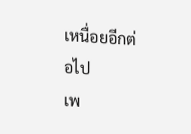เหนื่อยอีกต่อไป
เพ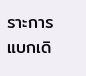ราะการแบกเดิ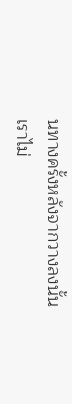นทางครั้งหลังจากวางลงนั้น
เราไม่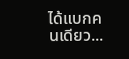ได้แบกคนเดียว...